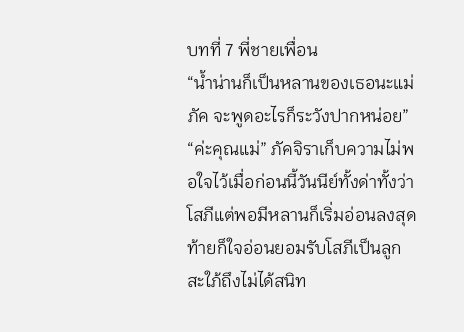บทที่ 7 พี่ชายเพื่อน
“น้ำน่านก็เป็นหลานของเธอนะแม่ภัค จะพูดอะไรก็ระวังปากหน่อย”
“ค่ะคุณแม่” ภัคจิราเก็บความไม่พอใจไว้เมื่อก่อนนี้วันนีย์ทั้งด่าทั้งว่าโสภีแต่พอมีหลานก็เริ่มอ่อนลงสุดท้ายก็ใจอ่อนยอมรับโสภีเป็นลูกสะใภ้ถึงไม่ได้สนิท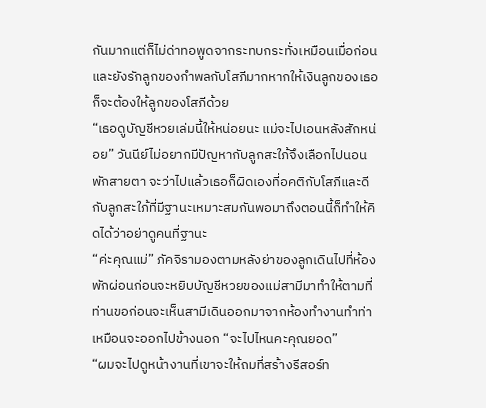กันมากแต่ก็ไม่ด่าทอพูดจากระทบกระทั่งเหมือนเมื่อก่อนและยังรักลูกของกำพลกับโสภีมากหากให้เงินลูกของเธอก็จะต้องให้ลูกของโสภีด้วย
“เธอดูบัญชีหวยเล่มนี้ให้หน่อยนะ แม่จะไปเอนหลังสักหน่อย” วันนีย์ไม่อยากมีปัญหากับลูกสะใภ้จึงเลือกไปนอนพักสายตา จะว่าไปแล้วเธอก็ผิดเองที่อคติกับโสภีและดีกับลูกสะใภ้ที่มีฐานะเหมาะสมกันพอมาถึงตอนนี้ก็ทำให้คิดได้ว่าอย่าดูคนที่ฐานะ
“ค่ะคุณแม่” ภัคจิรามองตามหลังย่าของลูกเดินไปที่ห้องพักผ่อนก่อนจะหยิบบัญชีหวยของแม่สามีมาทำให้ตามที่ท่านขอก่อนจะเห็นสามีเดินออกมาจากห้องทำงานทำท่าเหมือนจะออกไปข้างนอก “จะไปไหนคะคุณยอด”
“ผมจะไปดูหน้างานที่เขาจะให้ถมที่สร้างรีสอร์ท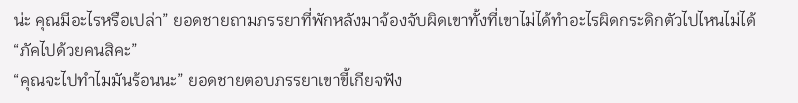น่ะ คุณมีอะไรหรือเปล่า” ยอดชายถามภรรยาที่พักหลังมาจ้องจับผิดเขาทั้งที่เขาไม่ได้ทำอะไรผิดกระดิกตัวไปไหนไม่ได้
“ภัคไปด้วยคนสิคะ”
“คุณจะไปทำไมมันร้อนนะ” ยอดชายตอบภรรยาเขาขี้เกียจฟัง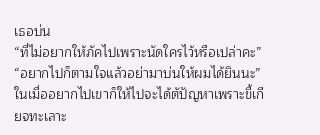เธอบ่น
“ที่ไม่อยากให้ภัคไปเพราะนัดใครไว้หรือเปล่าคะ”
“อยากไปก็ตามใจแล้วอย่ามาบ่นให้ผมได้ยินนะ” ในเมื่ออยากไปเขาก็ให้ไปจะได้ตัปัญหาเพราะขี้เกียจทะเลาะ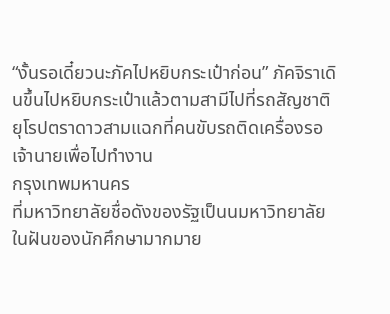“งั้นรอเดี๋ยวนะภัคไปหยิบกระเป๋าก่อน” ภัคจิราเดินขึ้นไปหยิบกระเป๋าแล้วตามสามีไปที่รถสัญชาติยุโรปตราดาวสามแฉกที่คนขับรถติดเครื่องรอเจ้านายเพื่อไปทำงาน
กรุงเทพมหานคร
ที่มหาวิทยาลัยชื่อดังของรัฐเป็นนมหาวิทยาลัยในฝันของนักศึกษามากมาย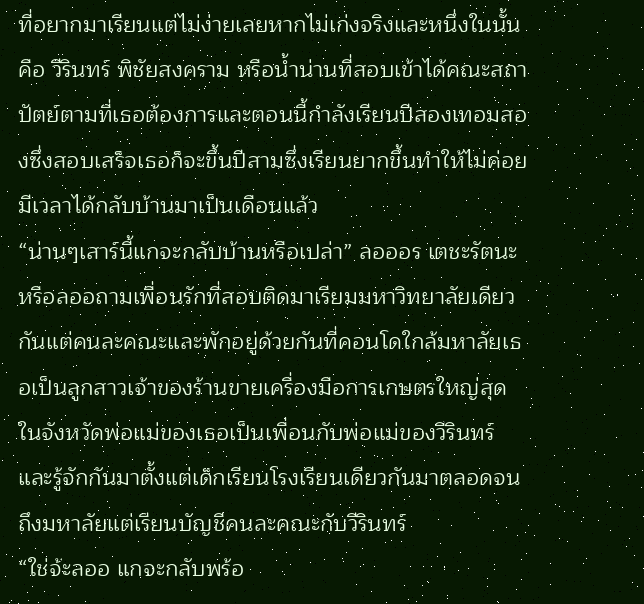ที่อยากมาเรียนแต่ไม่ง่ายเลยหากไม่เก่งจริงและหนึ่งในนั้นคือ วีรินทร์ พิชัยสงคราม หรือน้ำน่านที่สอบเข้าได้คณะสถาปัตย์ตามที่เธอต้องการและตอนนี้กำลังเรียนปีสองเทอมสองซึ่งสอบเสร็จเธอก็จะขึ้นปีสามซึ่งเรียนยากขึ้นทำให้ไม่ค่อยมีเวลาได้กลับบ้านมาเป็นเดือนแล้ว
“น่านๆเสาร์นี้แกจะกลับบ้านหรือเปล่า” ลอออร เตชะรัตนะ หรือลออถามเพื่อนรักที่สอบติดมาเรียมมหาวิทยาลัยเดียวกันแต่คนละคณะและพักอยู่ด้วยกันที่คอนโดใกล้มหาลัยเธอเป็นลูกสาวเจ้าของร้านขายเครื่องมือการเกษตรใหญ่สุดในจังหวัดพ่อแม่ของเธอเป็นเพื่อนกับพ่อแม่ของวีรินทร์และรู้จักกันมาตั้งแต่เด็กเรียนโรงเรียนเดียวกันมาตลอดจนถึงมหาลัยแต่เรียนบัญชีคนละคณะกับวีรินทร์
“ใช่จ้ะลออ แกจะกลับพร้อ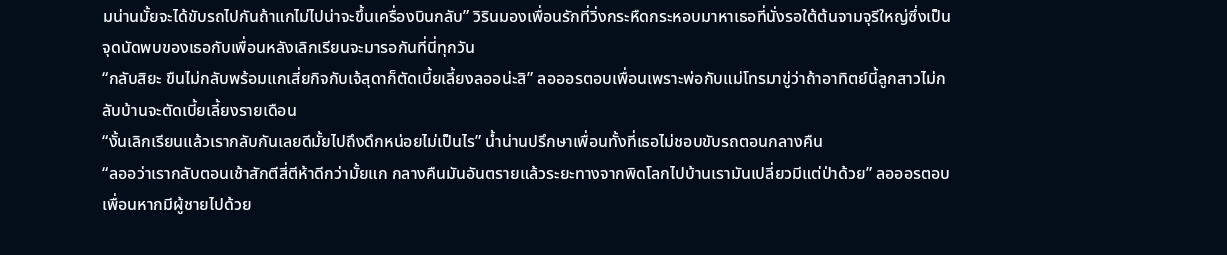มน่านมั้ยจะได้ขับรถไปกันถ้าแกไม่ไปน่าจะขึ้นเครื่องบินกลับ” วิรินมองเพื่อนรักที่วิ่งกระหืดกระหอบมาหาเธอที่นั่งรอใต้ต้นจามจุรีใหญ่ซึ่งเป็นจุดนัดพบของเธอกับเพื่อนหลังเลิกเรียนจะมารอกันที่นี่ทุกวัน
“กลับสิยะ ขืนไม่กลับพร้อมแกเสี่ยกิจกับเจ้สุดาก็ตัดเบี้ยเลี้ยงลออน่ะสิ” ลอออรตอบเพื่อนเพราะพ่อกับแม่โทรมาขู่ว่าถ้าอาทิตย์นี้ลูกสาวไม่กลับบ้านจะตัดเบี้ยเลี้ยงรายเดือน
“งั้นเลิกเรียนแล้วเรากลับกันเลยดีมั้ยไปถึงดึกหน่อยไม่เป็นไร” น้ำน่านปรึกษาเพื่อนทั้งที่เธอไม่ชอบขับรถตอนกลางคืน
“ลออว่าเรากลับตอนเช้าสักตีสี่ตีห้าดีกว่ามั้ยแก กลางคืนมันอันตรายแล้วระยะทางจากพิดโลกไปบ้านเรามันเปลี่ยวมีแต่ป่าด้วย” ลอออรตอบเพื่อนหากมีผู้ชายไปด้วย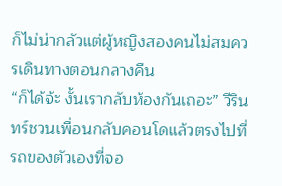ก็ไม่น่ากลัวแต่ผู้หญิงสองคนไม่สมควรเดินทางตอนกลางคืน
“ก็ได้จ้ะ งั้นเรากลับห้องกันเถอะ” วีรินทร์ชวนเพื่อนกลับคอนโดแล้วตรงไปที่รถของตัวเองที่จอ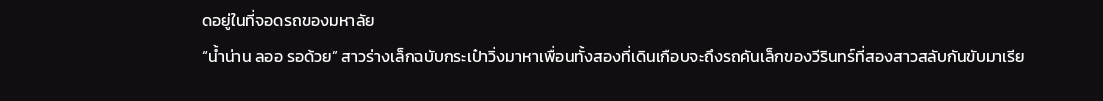ดอยู่ในที่จอดรถของมหาลัย
“น้ำน่าน ลออ รอด้วย” สาวร่างเล็กฉบับกระเป๋าวิ่งมาหาเพื่อนทั้งสองที่เดินเกือบจะถึงรถคันเล็กของวีรินทร์ที่สองสาวสลับกันขับมาเรีย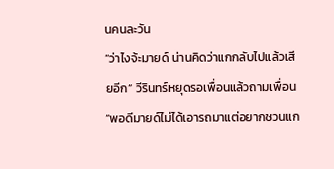นคนละวัน
“ว่าไงจ้ะมายด์ น่านคิดว่าแกกลับไปแล้วเสียอีก” วีรินทร์หยุดรอเพื่อนแล้วถามเพื่อน
“พอดีมายด์ไม่ได้เอารถมาแต่อยากชวนแก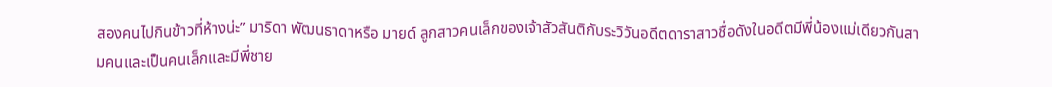สองคนไปกินข้าวที่ห้างน่ะ” มาริดา พัฒนธาดาหรือ มายด์ ลูกสาวคนเล็กของเจ้าสัวสันติกับระวิวันอดีตดาราสาวชื่อดังในอดีตมีพี่น้องแม่เดียวกันสามคนและเป็นคนเล็กและมีพี่ชาย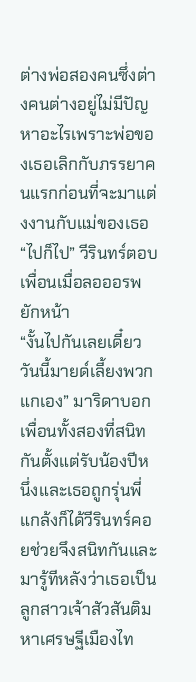ต่างพ่อสองคนซึ่งต่างคนต่างอยู่ไม่มีปัญหาอะไรเพราะพ่อของเธอเลิกกับภรรยาคนแรกก่อนที่จะมาแต่งงานกับแม่ของเธอ
“ไปก็ไป” วีรินทร์ตอบเพื่อนเมื่อลอออรพยักหน้า
“งั้นไปกันเลยเดี๋ยววันนี้มายด์เลี้ยงพวกแกเอง” มาริดาบอกเพื่อนทั้งสองที่สนิทกันตั้งแต่รับน้องปีหนึ่งและเธอถูกรุ่นพี่แกล้งก็ได้วีรินทร์คอยช่วยจึงสนิทกันและมารู้ทีหลังว่าเธอเป็นลูกสาวเจ้าสัวสันติมหาเศรษฐีเมืองไท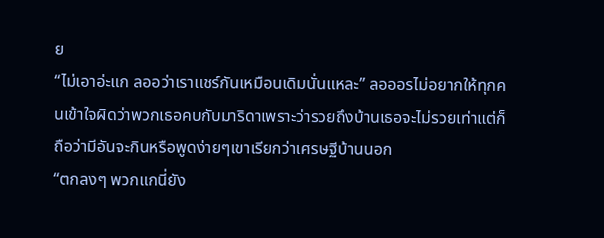ย
“ไม่เอาอ่ะแก ลออว่าเราแชร์กันเหมือนเดิมนั่นแหละ” ลอออรไม่อยากให้ทุกคนเข้าใจผิดว่าพวกเธอคบกับมาริดาเพราะว่ารวยถึงบ้านเธอจะไม่รวยเท่าแต่ก็ถือว่ามีอันจะกินหรือพูดง่ายๆเขาเรียกว่าเศรษฐีบ้านนอก
“ตกลงๆ พวกแกนี่ยัง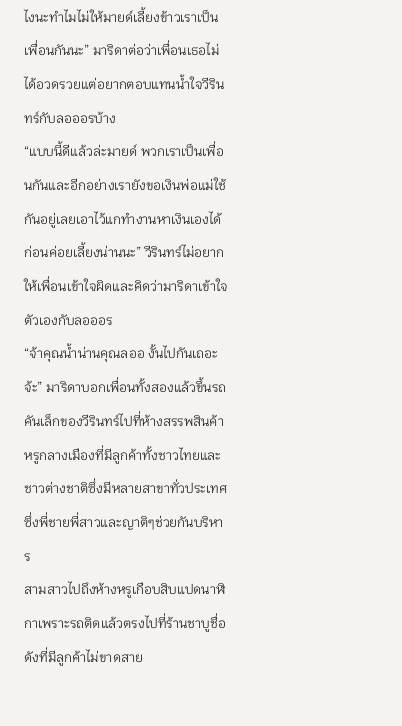ไงนะทำไมไม่ให้มายด์เลี้ยงข้าวเราเป็นเพื่อนกันนะ” มาริดาต่อว่าเพื่อนเธอไม่ได้อวดรวยแต่อยากตอบแทนน้ำใจวีรินทร์กับลอออรบ้าง
“แบบนี้ดีแล้วล่ะมายด์ พวกเราเป็นเพื่อนกันและอีกอย่างเรายังขอเงินพ่อแม่ใช้กันอยู่เลยเอาไว้แกทำงานหาเงินเองได้ก่อนค่อยเลี้ยงน่านนะ” วีรินทร์ไม่อยากให้เพื่อนเข้าใจผิดและคิดว่ามาริดาเข้าใจตัวเองกับลอออร
“จ้าคุณน้ำน่านคุณลออ งั้นไปกันเถอะจ้ะ” มาริดาบอกเพื่อนทั้งสองแล้วขึ้นรถคันเล็กของวีรินทร์ไปที่ห้างสรรพสินค้าหรูกลางเมืองที่มีลูกค้าทั้งชาวไทยและชาวต่างชาติซึ่งมีหลายสาขาทั่วประเทศซึ่งพี่ชายพี่สาวและญาติๆช่วยกันบริหาร
สามสาวไปถึงห้างหรูเกือบสิบแปดนาฬิกาเพราะรถติดแล้วตรงไปที่ร้านชาบูชื่อดังที่มีลูกค้าไม่ขาดสาย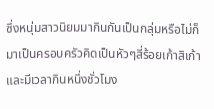ซึ่งหนุ่มสาวนิยมมากินกันเป็นกลุ่มหรือไม่ก็มาเป็นครอบครัวคิดเป็นหัวๆสี่ร้อยเก้าสิเก้าและมีเวลากินหนึ่งชั่วโมง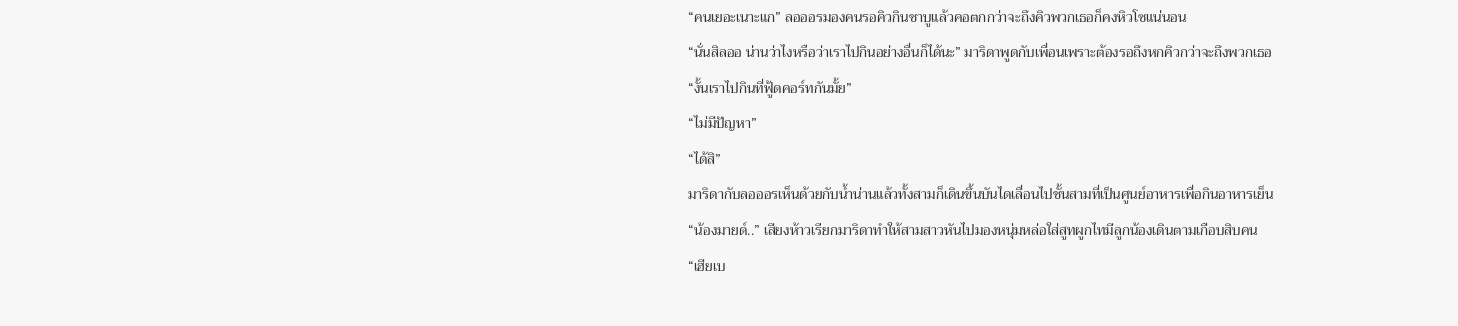“คนเยอะเนาะแก” ลอออรมองคนรอคิวกินชาบูแล้วคอตกกว่าจะถึงคิวพวกเธอก็คงหิวโซแน่นอน
“นั่นสิลออ น่านว่าไงหรือว่าเราไปกินอย่างอื่นก็ได้นะ” มาริดาพูดกับเพื่อนเพราะต้องรอถึงหกคิวกว่าจะถึงพวกเธอ
“งั้นเราไปกินที่ฟู้ดคอร์ทกันมั้ย”
“ไม่มีปัญหา”
“ได้สิ”
มาริดากับลอออรเห็นด้วยกับน้ำน่านแล้วทั้งสามก็เดินขึ้นบันไดเลื่อนไปชั้นสามที่เป็นศูนย์อาหารเพื่อกินอาหารเย็น
“น้องมายด์..” เสียงห้าวเรียกมาริดาทำให้สามสาวหันไปมองหนุ่มหล่อใส่สูทผูกไทมีลูกน้องเดินตามเกือบสิบคน
“เฮียเบ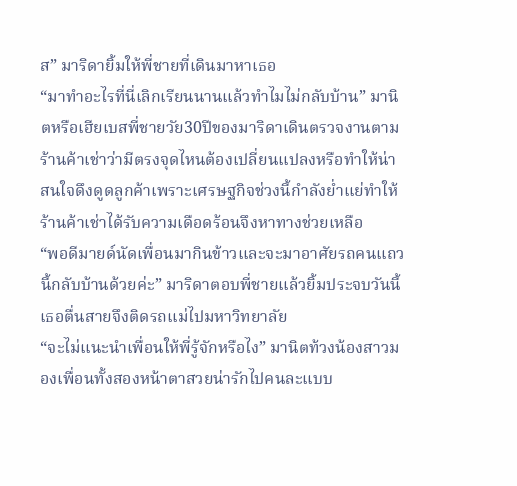ส” มาริดายิ้มให้พี่ชายที่เดินมาหาเธอ
“มาทำอะไรที่นี่เลิกเรียนนานแล้วทำไมไม่กลับบ้าน” มานิตหรือเฮียเบสพี่ชายวัย30ปีของมาริดาเดินตรวจงานตามร้านค้าเช่าว่ามีตรงจุดไหนต้องเปลี่ยนแปลงหรือทำให้น่าสนใจดึงดูดลูกค้าเพราะเศรษฐกิจช่วงนี้กำลังย่ำแย่ทำให้ร้านค้าเช่าได้รับความเดือดร้อนจึงหาทางช่วยเหลือ
“พอดีมายด์นัดเพื่อนมากินข้าวและจะมาอาศัยรถคนแถวนี้กลับบ้านด้วยค่ะ” มาริดาตอบพี่ชายแล้วยิ้มประจบวันนี้เธอตื่นสายจึงติดรถแม่ไปมหาวิทยาลัย
“จะไม่แนะนำเพื่อนให้พี่รู้จักหรือไง” มานิตท้วงน้องสาวมองเพื่อนทั้งสองหน้าตาสวยน่ารักไปคนละแบบ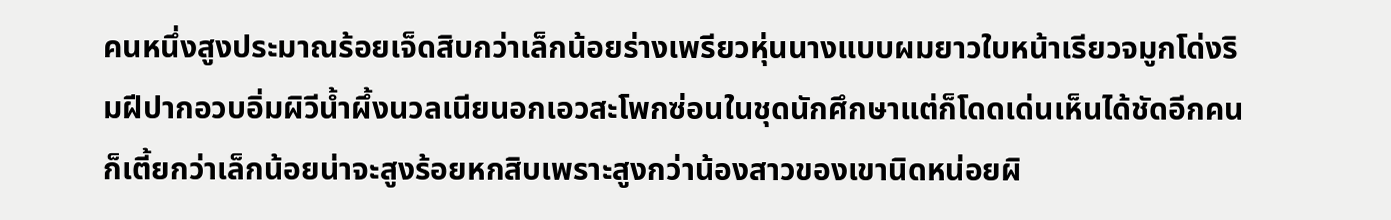คนหนึ่งสูงประมาณร้อยเจ็ดสิบกว่าเล็กน้อยร่างเพรียวหุ่นนางแบบผมยาวใบหน้าเรียวจมูกโด่งริมฝีปากอวบอิ่มผิวีน้ำผึ้งนวลเนียนอกเอวสะโพกซ่อนในชุดนักศึกษาแต่ก็โดดเด่นเห็นได้ชัดอีกคนก็เตี้ยกว่าเล็กน้อยน่าจะสูงร้อยหกสิบเพราะสูงกว่าน้องสาวของเขานิดหน่อยผิ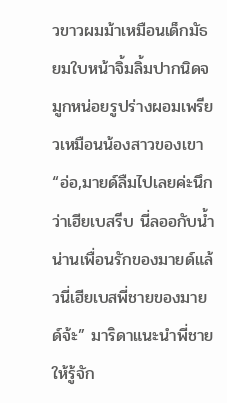วขาวผมม้าเหมือนเด็กมัธยมใบหน้าจิ้มลิ้มปากนิดจมูกหน่อยรูปร่างผอมเพรียวเหมือนน้องสาวของเขา
“อ่อ,มายด์ลืมไปเลยค่ะนึกว่าเฮียเบสรีบ นี่ลออกับน้ำน่านเพื่อนรักของมายด์แล้วนี่เฮียเบสพี่ชายของมายด์จ้ะ” มาริดาแนะนำพี่ชายให้รู้จัก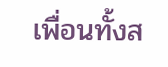เพื่อนทั้งส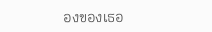องของเธอ